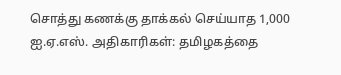சொத்து கணக்கு தாக்கல் செய்யாத 1,000 ஐ.ஏ.எஸ். அதிகாரிகள்: தமிழகத்தை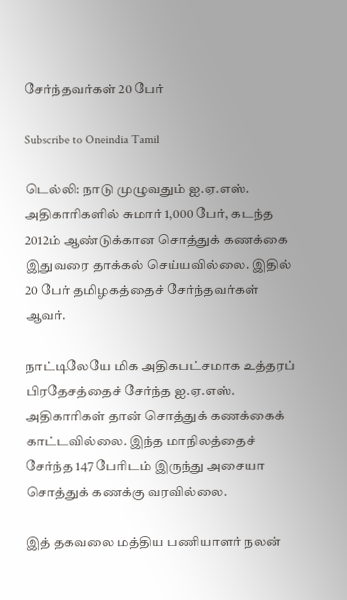சேர்ந்தவர்கள் 20 பேர்

Subscribe to Oneindia Tamil

டெல்லி: நாடு முழுவதும் ஐ.ஏ.எஸ். அதிகாரிகளில் சுமார் 1,000 பேர், கடந்த 2012ம் ஆண்டுக்கான சொத்துக் கணக்கை இதுவரை தாக்கல் செய்யவில்லை. இதில் 20 பேர் தமிழகத்தைச் சேர்ந்தவர்கள் ஆவர்.

நாட்டிலேயே மிக அதிகபட்சமாக உத்தரப் பிரதேசத்தைச் சேர்ந்த ஐ.ஏ.எஸ். அதிகாரிகள் தான் சொத்துக் கணக்கைக் காட்டவில்லை. இந்த மாநிலத்தைச் சேர்ந்த 147 பேரிடம் இருந்து அசையா சொத்துக் கணக்கு வரவில்லை.

இத் தகவலை மத்திய பணியாளர் நலன்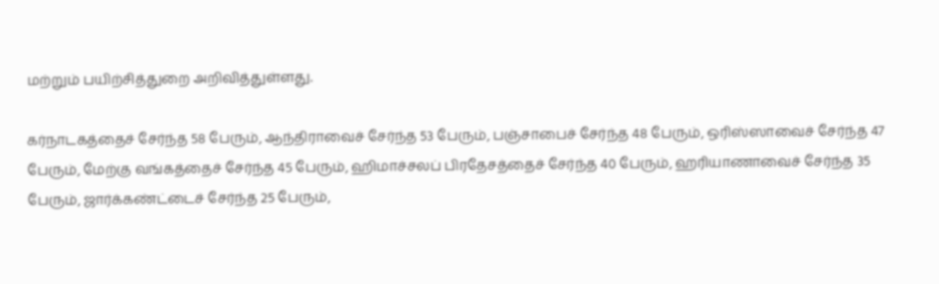மற்றும் பயிற்சித்துறை அறிவித்துள்ளது.

கர்நாடகத்தைச் சேர்ந்த 58 பேரும், ஆந்திராவைச் சேர்ந்த 53 பேரும், பஞ்சாபைச் சேர்ந்த 48 பேரும், ஒரிஸ்ஸாவைச் சேர்ந்த 47 பேரும், மேற்கு வங்கத்தைச் சேர்ந்த 45 பேரும், ஹிமாச்சலப் பிரதேசத்தைச் சேர்ந்த 40 பேரும், ஹரியாணாவைச் சேர்ந்த 35 பேரும், ஜார்க்கண்ட்டைச் சேர்ந்த 25 பேரும்,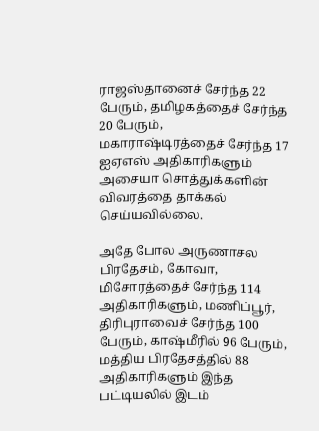ராஜஸ்தானைச் சேர்ந்த 22 பேரும், தமிழகத்தைச் சேர்ந்த 20 பேரும், மகாராஷ்டிரத்தைச் சேர்ந்த 17 ஐஏஎஸ் அதிகாரிகளும் அசையா சொத்துக்களின் விவரத்தை தாக்கல் செய்யவில்லை.

அதே போல அருணாசல பிரதேசம், கோவா, மிசோரத்தைச் சேர்ந்த 114 அதிகாரிகளும், மணிப்பூர், திரிபுராவைச் சேர்ந்த 100 பேரும், காஷ்மீரில் 96 பேரும், மத்திய பிரதேசத்தில் 88 அதிகாரிகளும் இந்த பட்டியலில் இடம்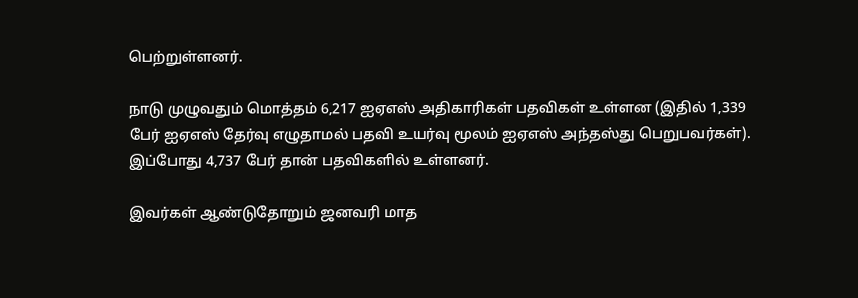பெற்றுள்ளனர்.

நாடு முழுவதும் மொத்தம் 6,217 ஐஏஎஸ் அதிகாரிகள் பதவிகள் உள்ளன (இதில் 1,339 பேர் ஐஏஎஸ் தேர்வு எழுதாமல் பதவி உயர்வு மூலம் ஐஏஎஸ் அந்தஸ்து பெறுபவர்கள்). இப்போது 4,737 பேர் தான் பதவிகளில் உள்ளனர்.

இவர்கள் ஆண்டுதோறும் ஜனவரி மாத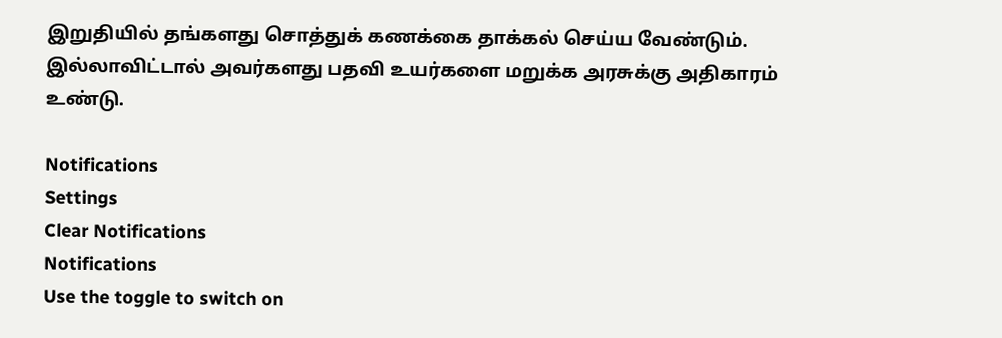இறுதியில் தங்களது சொத்துக் கணக்கை தாக்கல் செய்ய வேண்டும். இல்லாவிட்டால் அவர்களது பதவி உயர்களை மறுக்க அரசுக்கு அதிகாரம் உண்டு.

Notifications
Settings
Clear Notifications
Notifications
Use the toggle to switch on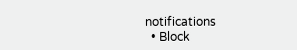notifications
  • Block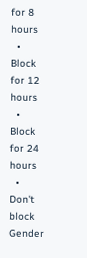for 8 hours
  • Block for 12 hours
  • Block for 24 hours
  • Don't block
Gender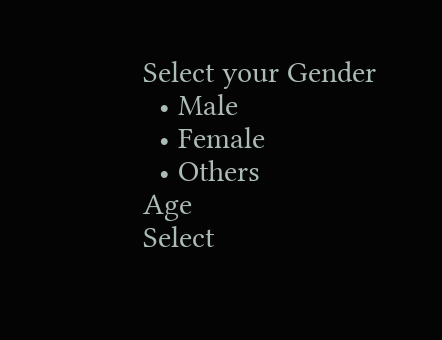Select your Gender
  • Male
  • Female
  • Others
Age
Select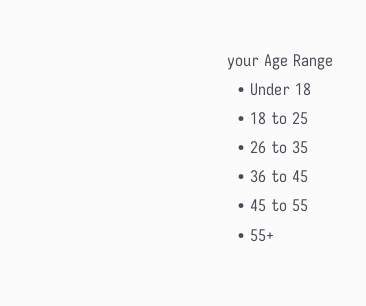your Age Range
  • Under 18
  • 18 to 25
  • 26 to 35
  • 36 to 45
  • 45 to 55
  • 55+